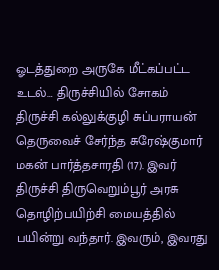ஓடத்துறை அருகே மீட்கப்பட்ட உடல்… திருச்சியில் சோகம்
திருச்சி கல்லுக்குழி சுப்பராயன் தெருவைச் சேர்ந்த சுரேஷ்குமார் மகன் பார்த்தசாரதி (17). இவர் திருச்சி திருவெறும்பூர் அரசு தொழிற்பயிற்சி மையத்தில் பயின்று வந்தார். இவரும், இவரது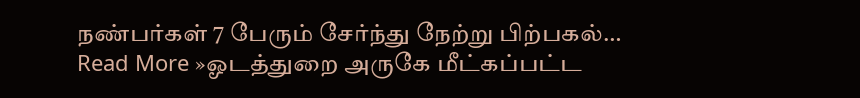நண்பர்கள் 7 பேரும் சேர்ந்து நேற்று பிற்பகல்… Read More »ஓடத்துறை அருகே மீட்கப்பட்ட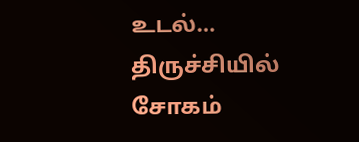உடல்… திருச்சியில் சோகம்